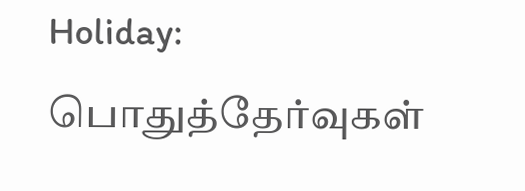Holiday: பொதுத்தேர்வுகள்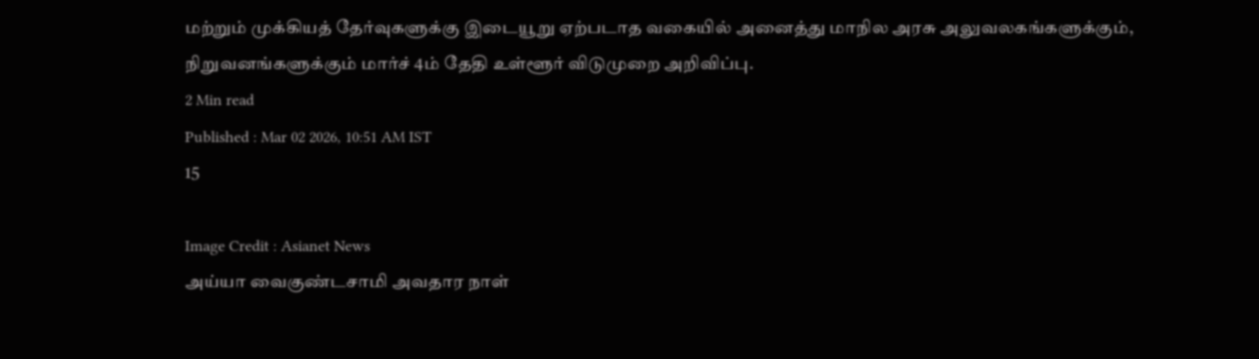மற்றும் முக்கியத் தேர்வுகளுக்கு இடையூறு ஏற்படாத வகையில் அனைத்து மாநில அரசு அலுவலகங்களுக்கும், நிறுவனங்களுக்கும் மார்ச் 4ம் தேதி உள்ளூர் விடுமுறை அறிவிப்பு.
2 Min read
Published : Mar 02 2026, 10:51 AM IST
15

Image Credit : Asianet News
அய்யா வைகுண்டசாமி அவதார நாள்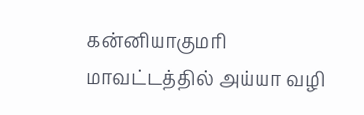கன்னியாகுமரி மாவட்டத்தில் அய்யா வழி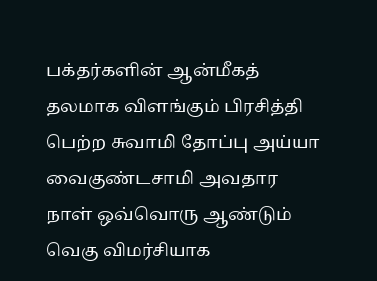பக்தர்களின் ஆன்மீகத் தலமாக விளங்கும் பிரசித்தி பெற்ற சுவாமி தோப்பு அய்யா வைகுண்டசாமி அவதார நாள் ஒவ்வொரு ஆண்டும் வெகு விமர்சியாக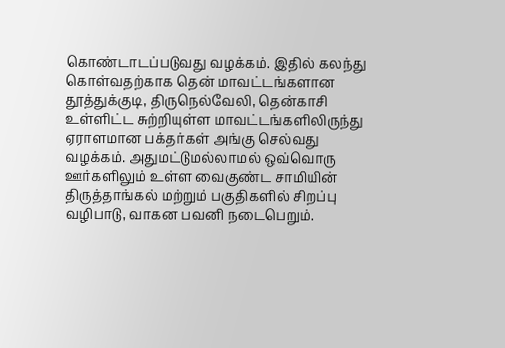கொண்டாடப்படுவது வழக்கம். இதில் கலந்து கொள்வதற்காக தென் மாவட்டங்களான தூத்துக்குடி, திருநெல்வேலி, தென்காசி உள்ளிட்ட சுற்றியுள்ள மாவட்டங்களிலிருந்து ஏராளமான பக்தர்கள் அங்கு செல்வது வழக்கம். அதுமட்டுமல்லாமல் ஒவ்வொரு ஊர்களிலும் உள்ள வைகுண்ட சாமியின் திருத்தாங்கல் மற்றும் பகுதிகளில் சிறப்பு வழிபாடு, வாகன பவனி நடைபெறும்.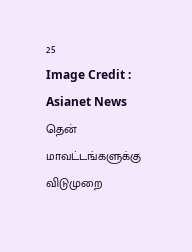25
Image Credit : Asianet News
தென் மாவட்டங்களுக்கு விடுமுறை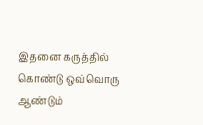இதனை கருத்தில் கொண்டு ஒவ்வொரு ஆண்டும்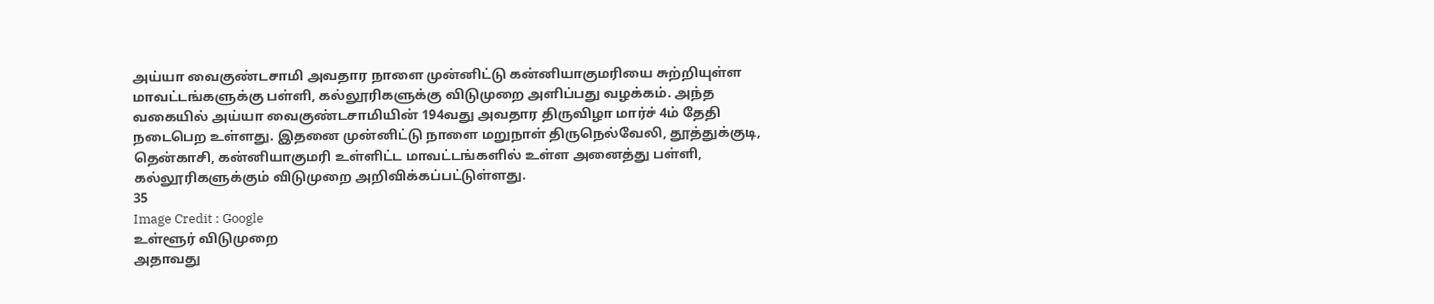அய்யா வைகுண்டசாமி அவதார நாளை முன்னிட்டு கன்னியாகுமரியை சுற்றியுள்ள மாவட்டங்களுக்கு பள்ளி, கல்லூரிகளுக்கு விடுமுறை அளிப்பது வழக்கம். அந்த வகையில் அய்யா வைகுண்டசாமியின் 194வது அவதார திருவிழா மார்ச் 4ம் தேதி நடைபெற உள்ளது. இதனை முன்னிட்டு நாளை மறுநாள் திருநெல்வேலி, தூத்துக்குடி, தென்காசி, கன்னியாகுமரி உள்ளிட்ட மாவட்டங்களில் உள்ள அனைத்து பள்ளி, கல்லூரிகளுக்கும் விடுமுறை அறிவிக்கப்பட்டுள்ளது.
35
Image Credit : Google
உள்ளூர் விடுமுறை
அதாவது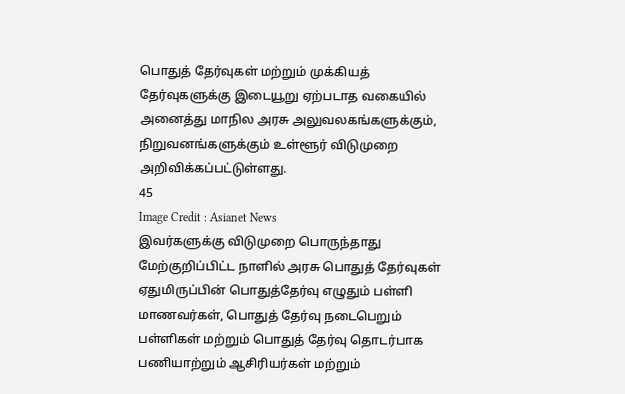பொதுத் தேர்வுகள் மற்றும் முக்கியத் தேர்வுகளுக்கு இடையூறு ஏற்படாத வகையில் அனைத்து மாநில அரசு அலுவலகங்களுக்கும், நிறுவனங்களுக்கும் உள்ளூர் விடுமுறை அறிவிக்கப்பட்டுள்ளது.
45
Image Credit : Asianet News
இவர்களுக்கு விடுமுறை பொருந்தாது
மேற்குறிப்பிட்ட நாளில் அரசு பொதுத் தேர்வுகள் ஏதுமிருப்பின் பொதுத்தேர்வு எழுதும் பள்ளி மாணவர்கள், பொதுத் தேர்வு நடைபெறும் பள்ளிகள் மற்றும் பொதுத் தேர்வு தொடர்பாக பணியாற்றும் ஆசிரியர்கள் மற்றும்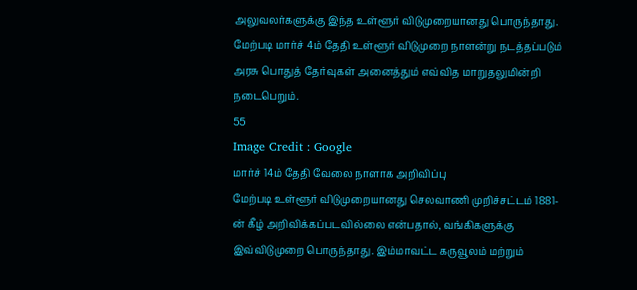அலுவலர்களுக்கு இந்த உள்ளூர் விடுமுறையானது பொருந்தாது. மேற்படி மார்ச் 4ம் தேதி உள்ளூர் விடுமுறை நாளன்று நடத்தப்படும் அரசு பொதுத் தேர்வுகள் அனைத்தும் எவ்வித மாறுதலுமின்றி நடைபெறும்.
55
Image Credit : Google
மார்ச் 14ம் தேதி வேலை நாளாக அறிவிப்பு
மேற்படி உள்ளூர் விடுமுறையானது செலவாணி முறிச்சட்டம் 1881-ன் கீழ் அறிவிக்கப்படவில்லை என்பதால், வங்கிகளுக்கு இவ்விடுமுறை பொருந்தாது. இம்மாவட்ட கருவூலம் மற்றும்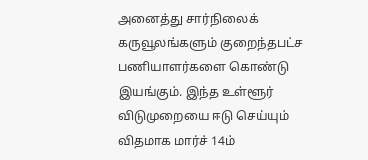அனைத்து சார்நிலைக் கருவூலங்களும் குறைந்தபட்ச பணியாளர்களை கொண்டு இயங்கும். இந்த உள்ளூர் விடுமுறையை ஈடு செய்யும் விதமாக மார்ச் 14ம்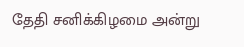தேதி சனிக்கிழமை அன்று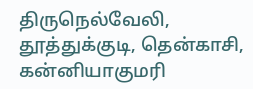திருநெல்வேலி, தூத்துக்குடி, தென்காசி, கன்னியாகுமரி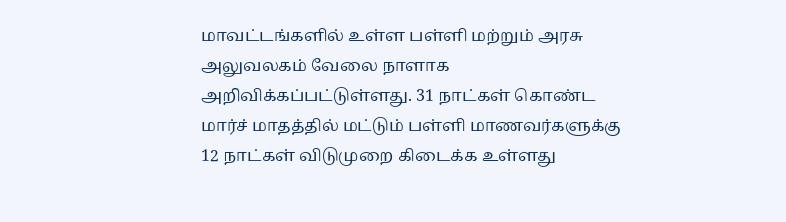மாவட்டங்களில் உள்ள பள்ளி மற்றும் அரசு அலுவலகம் வேலை நாளாக அறிவிக்கப்பட்டுள்ளது. 31 நாட்கள் கொண்ட மார்ச் மாதத்தில் மட்டும் பள்ளி மாணவர்களுக்கு 12 நாட்கள் விடுமுறை கிடைக்க உள்ளது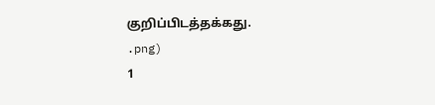குறிப்பிடத்தக்கது.
.png)
1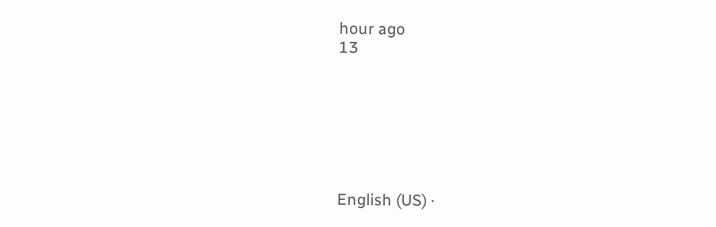hour ago
13







English (US) ·